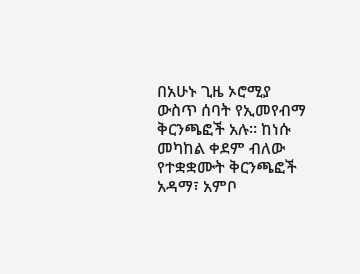በአሁኑ ጊዜ ኦሮሚያ ውስጥ ሰባት የኢመየብማ ቅርንጫፎች አሉ። ከነሱ መካከል ቀደም ብለው የተቋቋሙት ቅርንጫፎች አዳማ፣ አምቦ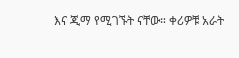እና ጂማ የሚገኙት ናቸው። ቀሪዎቹ አራት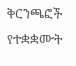ቅርንጫፎች የተቋቋሙት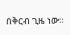በቅርብ ጊዜ ነው።